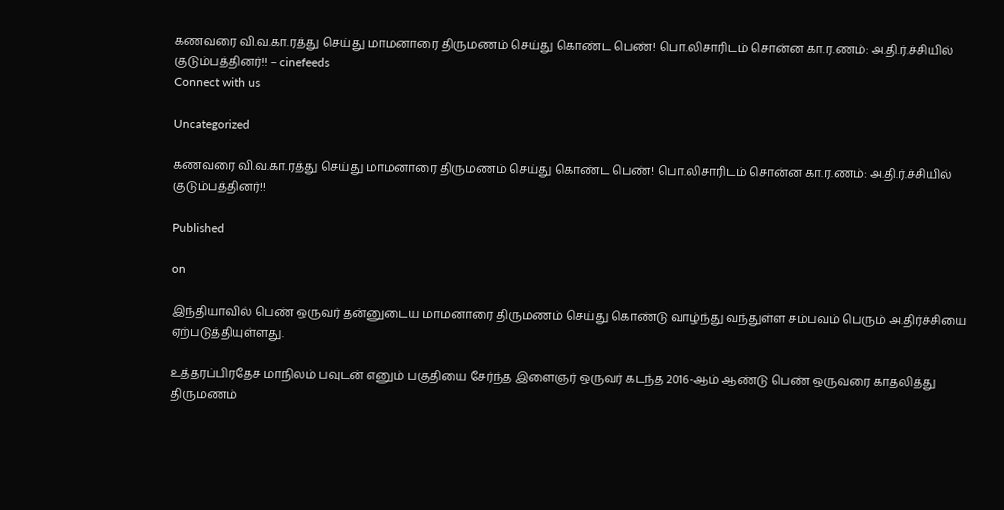கணவரை வி.வ.கா.ரத்து செய்து மாமனாரை திருமணம் செய்து கொண்ட பெண்! பொ.லிசாரிடம் சொன்ன கா.ர.ணம்: அ.தி.ர்.ச்சியில் குடும்பத்தினர்!! – cinefeeds
Connect with us

Uncategorized

கணவரை வி.வ.கா.ரத்து செய்து மாமனாரை திருமணம் செய்து கொண்ட பெண்! பொ.லிசாரிடம் சொன்ன கா.ர.ணம்: அ.தி.ர்.ச்சியில் குடும்பத்தினர்!!

Published

on

இந்தியாவில் பெண் ஒருவர் தன்னுடைய மாமனாரை திருமணம் செய்து கொண்டு வாழ்ந்து வந்துள்ள சம்பவம் பெரும் அ.திர்ச்சியை ஏற்படுத்தியுள்ளது.

உத்தரப்பிரதேச மாநிலம் பவுடன் எனும் பகுதியை சேர்ந்த இளைஞர் ஒருவர் கடந்த 2016-ஆம் ஆண்டு பெண் ஒருவரை காதலித்து திருமணம்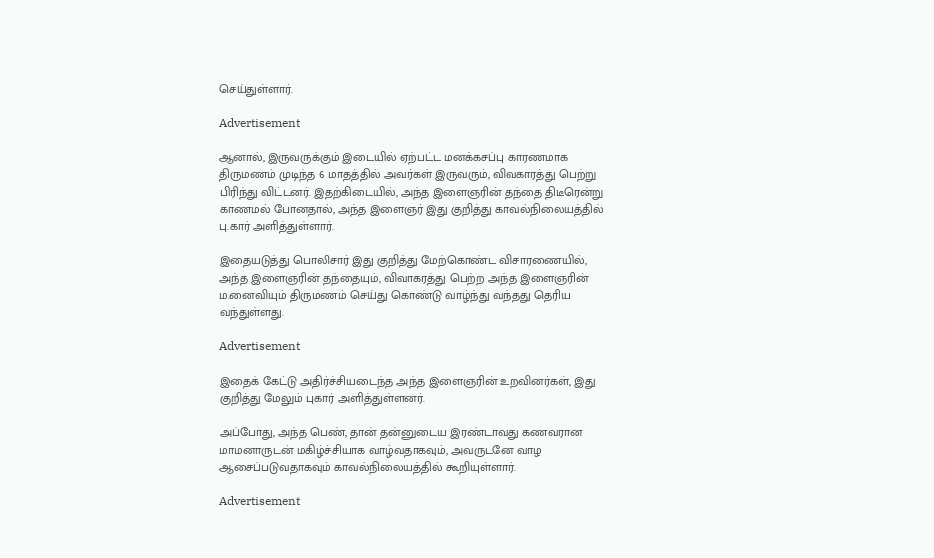செய்துள்ளார்.

Advertisement

ஆனால், இருவருக்கும் இடையில் ஏற்பட்ட மனக்கசப்பு காரணமாக திருமணம் முடிந்த 6 மாதத்தில் அவர்கள் இருவரும், விவகாரத்து பெற்று பிரிந்து விட்டனர். இதற்கிடையில், அந்த இளைஞரின் தந்தை திடீரென்று காணமல் போனதால், அந்த இளைஞர் இது குறித்து காவல்நிலையத்தில் பு.கார் அளித்துள்ளார்.

இதையடுத்து பொலிசார் இது குறித்து மேற்கொண்ட விசாரணையில், அந்த இளைஞரின் தந்தையும், விவாகரத்து பெற்ற அந்த இளைஞரின் ம.னைவியும் திருமணம் செய்து கொண்டு வாழ்ந்து வந்தது தெரிய வந்துள்ளது.

Advertisement

இதைக் கேட்டு அதிர்ச்சியடைந்த அந்த இளைஞரின் உறவினர்கள், இது குறித்து மேலும் புகார் அளித்துள்ளனர்.

அப்போது, அந்த பெண், தான் தன்னுடைய இரண்டாவது கணவரான மாமனாருடன் மகிழ்ச்சியாக வாழ்வதாகவும், அவருடனே வாழ ஆசைப்படுவதாகவும் காவல்நிலையத்தில் கூறியுள்ளார்.

Advertisement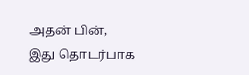அதன் பின், இது தொடர்பாக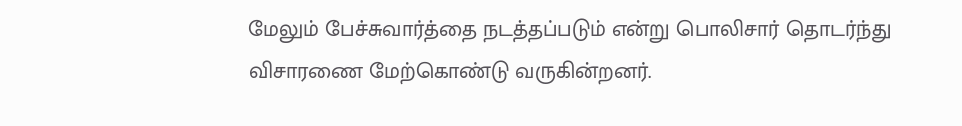மேலும் பேச்சுவார்த்தை நடத்தப்படும் என்று பொலிசார் தொடர்ந்து விசாரணை மேற்கொண்டு வருகின்றனர்.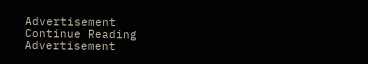Advertisement
Continue Reading
Advertisement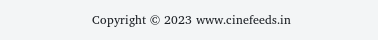Copyright © 2023 www.cinefeeds.in